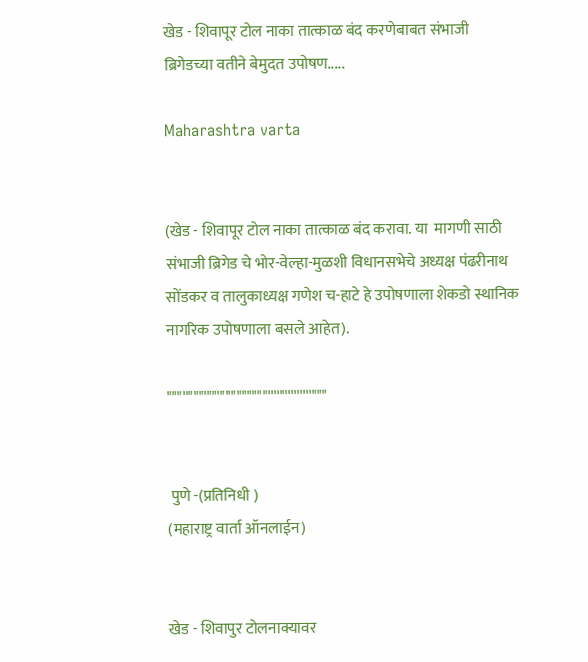खेड - शिवापूर टोल नाका तात्काळ बंद करणेबाबत संभाजी ब्रिगेडच्या वतीने बेमुदत उपोषण.....

Maharashtra varta


(खेड - शिवापूर टोल नाका तात्काळ बंद करावा. या  मागणी साठी संभाजी ब्रिगेड चे भोर-वेल्हा-मुळशी विधानसभेचे अध्यक्ष पंढरीनाथ सोंडकर व तालुकाध्यक्ष गणेश च-हाटे हे उपोषणाला शेकडो स्थानिक नागरिक उपोषणाला बसले आहेत).

"""''"""'""'"''"""""""'''''''''''''''"""


 पुणे -(प्रतिनिधी )
(महाराष्ट्र वार्ता ऑनलाईन)


खेड - शिवापुर टोलनाक्यावर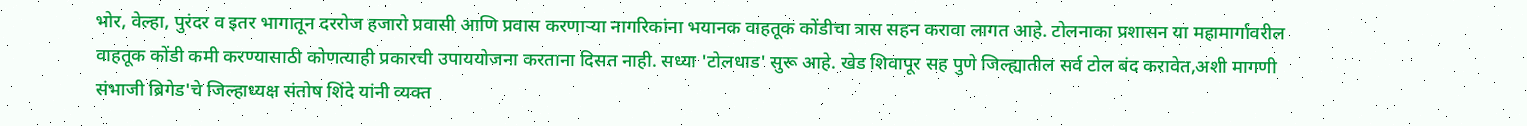भोर, वेल्हा, पुरंदर व इतर भागातून दररोज हजारो प्रवासी आणि प्रवास करणाऱ्या नागरिकांना भयानक वाहतूक कोंडीचा त्रास सहन करावा लागत आहे. टोलनाका प्रशासन या महामार्गावरील वाहतूक कोंडी कमी करण्यासाठी कोणत्याही प्रकारची उपाययोजना करताना दिसत नाही. सध्या 'टोलधाड' सुरू आहे. खेड शिवापूर सह पुणे जिल्ह्यातील सर्व टोल बंद करावेत,अशी मागणी संभाजी ब्रिगेड'चे जिल्हाध्यक्ष संतोष शिंदे यांनी व्यक्त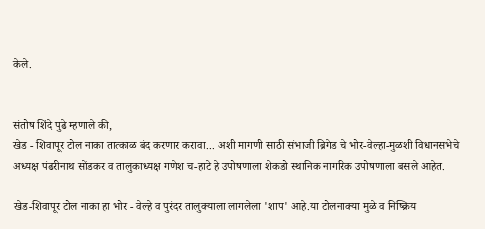केले.


संतोष शिंदे पुढे म्हणाले की,
खेड - शिवापूर टोल नाका तात्काळ बंद करणार करावा... अशी मागणी साठी संभाजी ब्रिगेड चे भोर-वेल्हा-मुळशी विधानसभेचे अध्यक्ष पंढरीनाथ सोंडकर व तालुकाध्यक्ष गणेश च-हाटे हे उपोषणाला शेकडो स्थानिक नागरिक उपोषणाला बसले आहेत.

खेड-शिवापूर टोल नाका हा भोर - वेल्हे व पुरंदर तालुक्याला लागलेला 'शाप' आहे.या टोलनाक्या मुळे व निष्क्रिय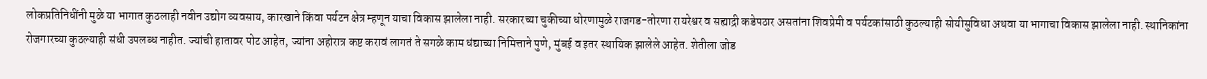लोकप्रतिनिधींनी मुळे या भागात कुठलाही नवीन उद्योग व्यवसाय, कारखाने किंवा पर्यटन क्षेत्र म्हणून याचा विकास झालेला नाही. सरकारच्या चुकीच्या धोरणामुळे राजगड-तोरणा रायरेश्वर व सह्याद्री कडेपठार असतांना शिवप्रेमी व पर्यटकांसाठी कुठल्याही सोयीसुविधा अथवा या भागाचा विकास झालेला नाही. स्थानिकांना रोजगारच्या कुठल्याही संधी उपलब्ध नाहीत. ज्यांची हातावर पोट आहेत, ज्यांना अहोरात्र कष्ट करावं लागतं ते सगळे काम धंद्याच्या निमित्ताने पुणे, मुंबई व इतर स्थायिक झालेले आहेत. शेतीला जोड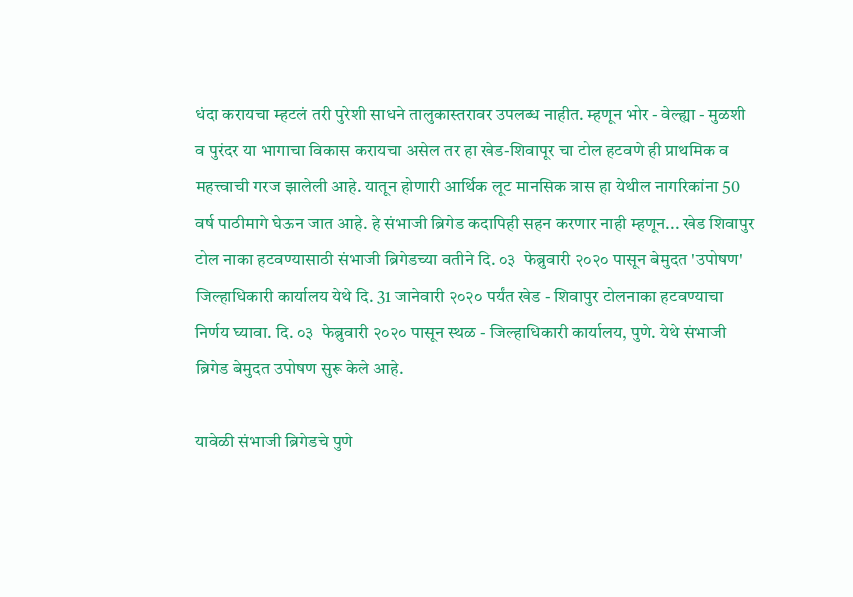धंदा करायचा म्हटलं तरी पुरेशी साधने तालुकास्तरावर उपलब्ध नाहीत. म्हणून भोर - वेल्ह्या - मुळशी व पुरंदर या भागाचा विकास करायचा असेल तर हा खेड-शिवापूर चा टोल हटवणे ही प्राथमिक व महत्त्वाची गरज झालेली आहे. यातून होणारी आर्थिक लूट मानसिक त्रास हा येथील नागरिकांना 50 वर्ष पाठीमागे घेऊन जात आहे. हे संभाजी ब्रिगेड कदापिही सहन करणार नाही म्हणून... खेड शिवापुर टोल नाका हटवण्यासाठी संभाजी ब्रिगेडच्या वतीने दि. ०३  फेब्रुवारी २०२० पासून बेमुदत 'उपोषण' जिल्हाधिकारी कार्यालय येथे दि. 31 जानेवारी २०२० पर्यंत खेड - शिवापुर टोलनाका हटवण्याचा निर्णय घ्यावा. दि. ०३  फेब्रुवारी २०२० पासून स्थळ - जिल्हाधिकारी कार्यालय, पुणे. येथे संभाजी ब्रिगेड बेमुदत उपोषण सुरू केले आहे.

यावेळी संभाजी ब्रिगेडचे पुणे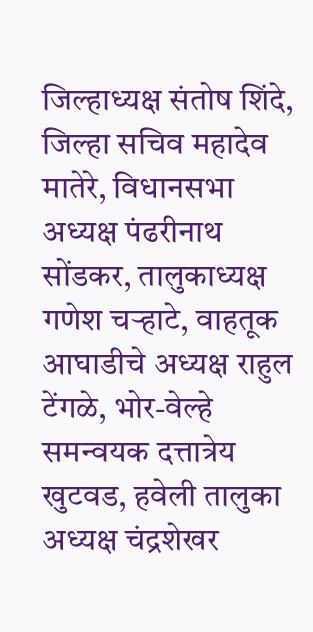जिल्हाध्यक्ष संतोष शिंदे, जिल्हा सचिव महादेव मातेरे, विधानसभा अध्यक्ष पंढरीनाथ सोंडकर, तालुकाध्यक्ष गणेश चऱ्हाटे, वाहतूक आघाडीचे अध्यक्ष राहुल टेंगळे, भोर-वेल्हे समन्वयक दत्तात्रेय खुटवड, हवेली तालुका अध्यक्ष चंद्रशेखर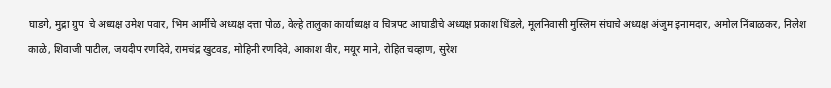घाडगे, मुद्रा ग्रुप  चे अध्यक्ष उमेश पवार, भिम आर्मीचे अध्यक्ष दत्ता पोळ, वेल्हे तालुका कार्याध्यक्ष व चित्रपट आघाडीचे अध्यक्ष प्रकाश धिंडले, मूलनिवासी मुस्लिम संघाचे अध्यक्ष अंजुम इनामदार, अमोल निंबाळकर, निलेश काळे, शिवाजी पाटील, जयदीप रणदिवे, रामचंद्र खुटवड, मोहिनी रणदिवे, आकाश वीर, मयूर माने, रोहित चव्हाण, सुरेश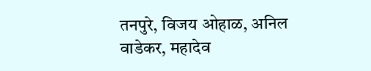तनपुरे, विजय ओहाळ, अनिल वाडेकर, महादेव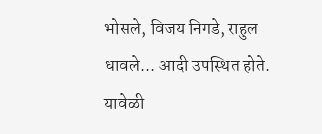भोसले, विजय निगडे, राहुल धावले... आदी उपस्थित होते. यावेळी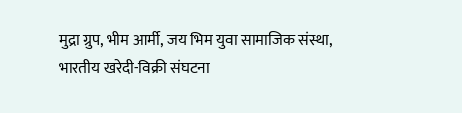मुद्रा ग्रुप, भीम आर्मी, जय भिम युवा सामाजिक संस्था, भारतीय खरेदी-विक्री संघटना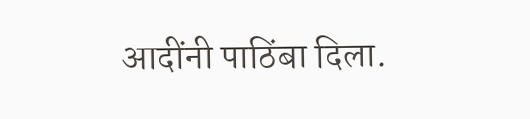आदींनी पाठिंबा दिला.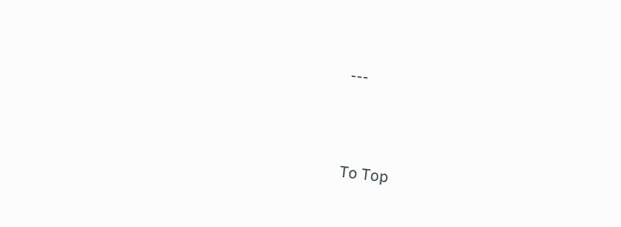---



To Top